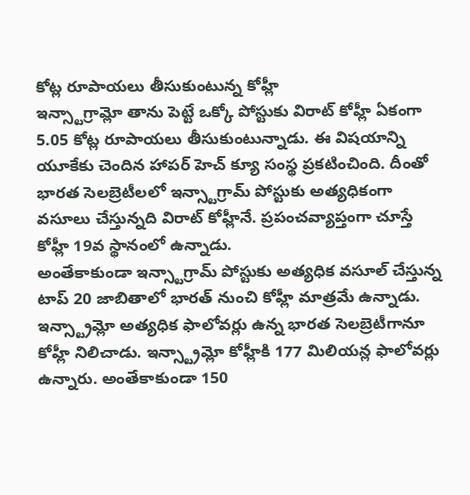కోట్ల రూపాయలు తీసుకుంటున్న కోహ్లీ
ఇన్స్టాగ్రామ్లో తాను పెట్టే ఒక్కో పోస్టుకు విరాట్ కోహ్లీ ఏకంగా 5.05 కోట్ల రూపాయలు తీసుకుంటున్నాడు. ఈ విషయాన్ని యూకేకు చెందిన హాపర్ హెచ్ క్యూ సంస్థ ప్రకటించింది. దీంతో భారత సెలబ్రెటీలలో ఇన్స్టాగ్రామ్ పోస్టుకు అత్యధికంగా వసూలు చేస్తున్నది విరాట్ కోహ్లీనే. ప్రపంచవ్యాప్తంగా చూస్తే కోహ్లీ 19వ స్థానంలో ఉన్నాడు.
అంతేకాకుండా ఇన్స్టాగ్రామ్ పోస్టుకు అత్యధిక వసూల్ చేస్తున్న టాప్ 20 జాబితాలో భారత్ నుంచి కోహ్లీ మాత్రమే ఉన్నాడు. ఇన్స్ట్రామ్లో అత్యధిక ఫాలోవర్లు ఉన్న భారత సెలబ్రెటీగానూ కోహ్లీ నిలిచాడు. ఇన్స్ట్రామ్లో కోహ్లీకి 177 మిలియన్ల ఫాలోవర్లు ఉన్నారు. అంతేకాకుండా 150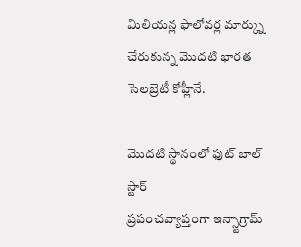మిలియన్ల ఫాలోవర్ల మార్క్ను చేరుకున్న మొదటి భారత సెలబ్రెటీ కోహ్లీనే.

మొదటి స్థానంలో ఫుట్ బాల్ స్టార్
ప్రపంచవ్యాప్తంగా ఇన్స్టాగ్రామ్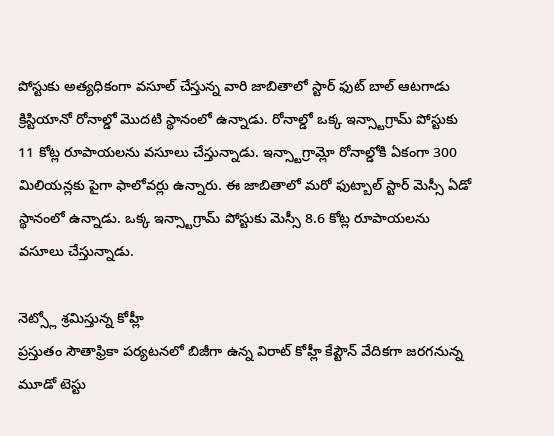పోస్టుకు అత్యధికంగా వసూల్ చేస్తున్న వారి జాబితాలో స్టార్ ఫుట్ బాల్ ఆటగాడు క్రిస్టియానో రోనాల్డో మొదటి స్థానంలో ఉన్నాడు. రోనాల్డో ఒక్క ఇన్స్టాగ్రామ్ పోస్టుకు 11 కోట్ల రూపాయలను వసూలు చేస్తున్నాడు. ఇన్స్టాగ్రామ్లో రోనాల్డోకి ఏకంగా 300 మిలియన్లకు పైగా ఫాలోవర్లు ఉన్నారు. ఈ జాబితాలో మరో ఫుట్బాల్ స్టార్ మెస్సీ ఏడో స్థానంలో ఉన్నాడు. ఒక్క ఇన్స్టాగ్రామ్ పోస్టుకు మెస్సీ 8.6 కోట్ల రూపాయలను వసూలు చేస్తున్నాడు.

నెట్స్లో శ్రమిస్తున్న కోహ్లీ
ప్రస్తుతం సౌతాఫ్రికా పర్యటనలో బిజీగా ఉన్న విరాట్ కోహ్లీ కేప్టౌన్ వేదికగా జరగనున్న మూడో టెస్టు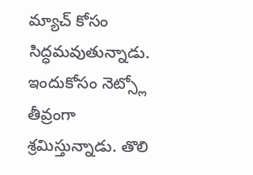మ్యాచ్ కోసం సిద్ధమవుతున్నాడు. ఇందుకోసం నెట్స్లో తీవ్రంగా శ్రమిస్తున్నాడు. తొలి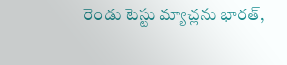రెండు టెస్టు మ్యాచ్లను భారత్,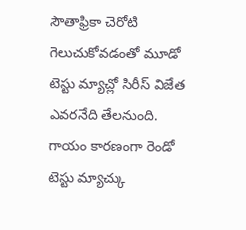సౌతాఫ్రికా చెరోటి గెలుచుకోవడంతో మూడో టెస్టు మ్యాచ్లో సిరీస్ విజేత ఎవరనేది తేలనుంది. గాయం కారణంగా రెండో టెస్టు మ్యాచ్కు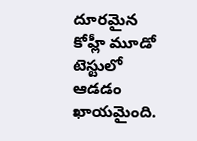దూరమైన కోహ్లీ మూడో టెస్టులో ఆడడం ఖాయమైంది.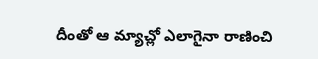దీంతో ఆ మ్యాచ్లో ఎలాగైనా రాణించి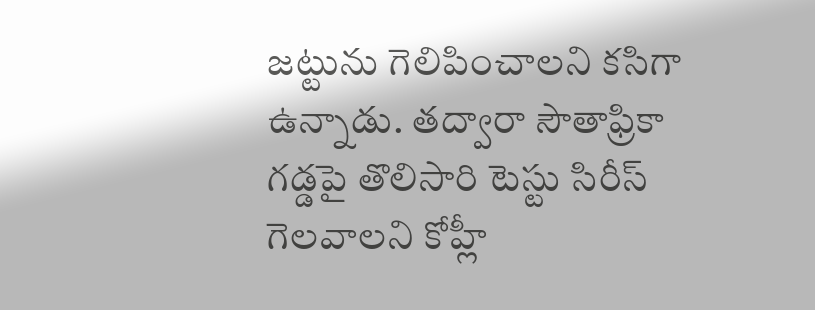జట్టును గెలిపించాలని కసిగా ఉన్నాడు. తద్వారా సౌతాఫ్రికా గడ్డపై తొలిసారి టెస్టు సిరీస్ గెలవాలని కోహ్లీ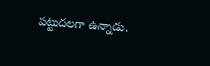పట్టుదలగా ఉన్నాడు.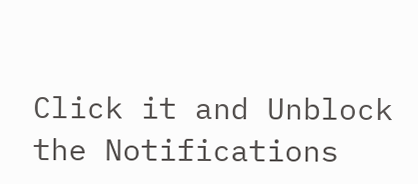Click it and Unblock the Notifications